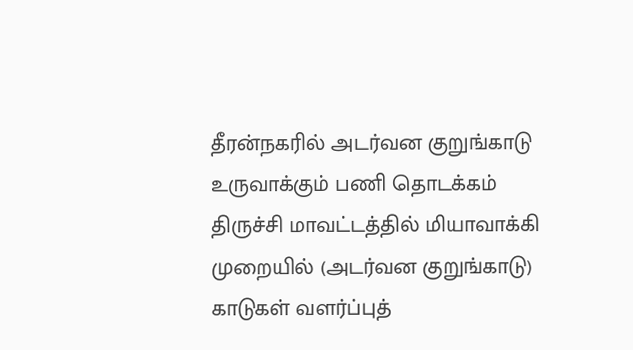தீரன்நகரில் அடர்வன குறுங்காடு உருவாக்கும் பணி தொடக்கம்
திருச்சி மாவட்டத்தில் மியாவாக்கி முறையில் (அடர்வன குறுங்காடு) காடுகள் வளர்ப்புத்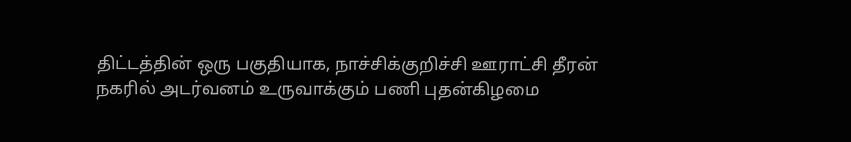திட்டத்தின் ஒரு பகுதியாக, நாச்சிக்குறிச்சி ஊராட்சி தீரன் நகரில் அடர்வனம் உருவாக்கும் பணி புதன்கிழமை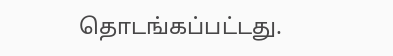தொடங்கப்பட்டது.